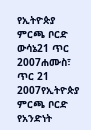የኢትዮጵያ ምርጫ ቦርድ ውሳኔ21 ጥር 2007ሐሙስ፣ ጥር 21 2007የኢትዮጵያ ምርጫ ቦርድ የአንድነት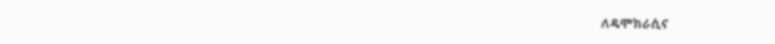ለዴሞክራሲና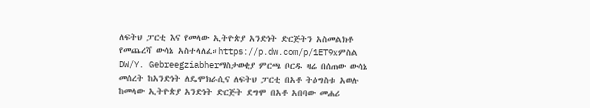ለፍትህ ፓርቲ እና የመላው ኢትዮጵያ አንድነት ድርጅትን አስመልክቶ የመጨረሻ ውሳኔ አስተላለፈ።https://p.dw.com/p/1ET9xምስል DW/Y. Gebreegziabherማስታወቂያ ምርጫ ቦርዱ ዛሬ በሰጠው ውሳኔ መሰረት ከአንድነት ለዴሞክራሲና ለፍትህ ፓርቲ በአቶ ትዕግስቱ አወሉ ከመላው ኢትዮጵያ አንድነት ድርጅት ደግሞ በአቶ አበባው መሐሪ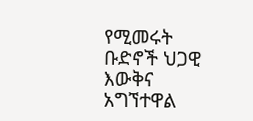የሚመሩት ቡድኖች ህጋዊ እውቅና አግኘተዋል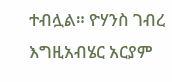ተብሏል። ዮሃንስ ገብረ እግዚአብሄር አርያም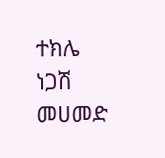ተክሌ ነጋሽ መሀመድ